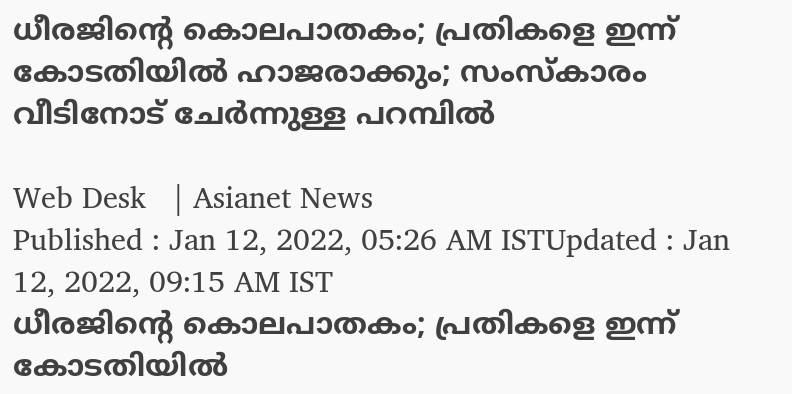ധീരജിന്റെ കൊലപാതകം; പ്രതികളെ ഇന്ന് കോടതിയിൽ ഹാജരാക്കും; സംസ്കാരം വീടിനോട് ചേർന്നുള്ള പറമ്പിൽ

Web Desk   | Asianet News
Published : Jan 12, 2022, 05:26 AM ISTUpdated : Jan 12, 2022, 09:15 AM IST
ധീരജിന്റെ കൊലപാതകം; പ്രതികളെ ഇന്ന് കോടതിയിൽ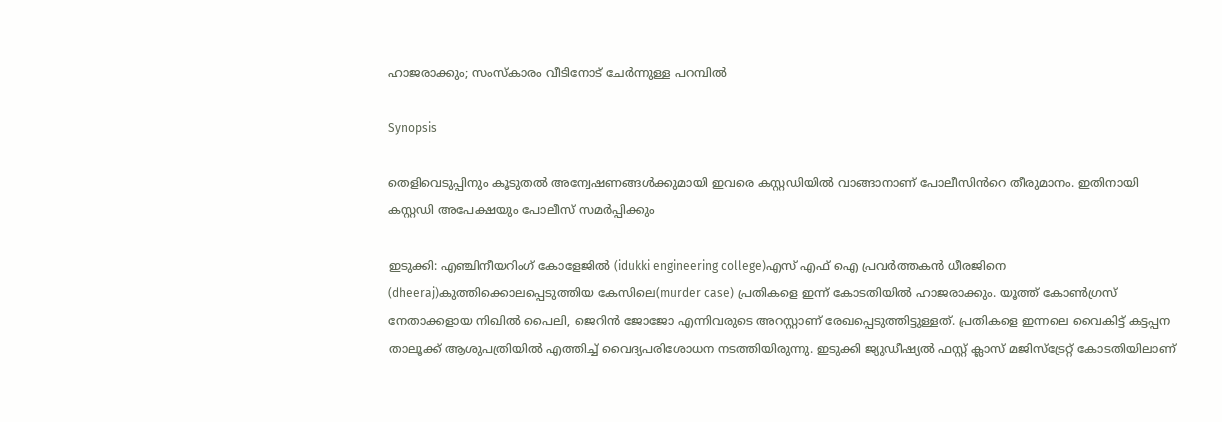ഹാജരാക്കും; സംസ്കാരം വീടിനോട് ചേർന്നുള്ള പറമ്പിൽ

Synopsis

തെളിവെടുപ്പിനും കൂടുതൽ അന്വേഷണങ്ങൾക്കുമായി ഇവരെ കസ്റ്റഡിയിൽ വാങ്ങാനാണ് പോലീസിൻറെ തീരുമാനം. ഇതിനായി കസ്റ്റഡി അപേക്ഷയും പോലീസ് സമർപ്പിക്കും

ഇടുക്കി: എഞ്ചിനീയറിംഗ് കോളേജിൽ (idukki engineering college)എസ് എഫ് ഐ പ്രവർത്തകൻ ധീരജിനെ (dheeraj)കുത്തിക്കൊലപ്പെടുത്തിയ കേസിലെ(murder case) പ്രതികളെ ഇന്ന് കോടതിയിൽ ഹാജരാക്കും. യൂത്ത് കോൺഗ്രസ് നേതാക്കളായ നിഖിൽ പൈലി, ജെറിൻ ജോജോ എന്നിവരുടെ അറസ്റ്റാണ് രേഖപ്പെടുത്തിട്ടുള്ളത്. പ്രതികളെ ഇന്നലെ വൈകിട്ട് കട്ടപ്പന താലൂക്ക് ആശുപത്രിയിൽ എത്തിച്ച് വൈദ്യപരിശോധന നടത്തിയിരുന്നു. ഇടുക്കി ജ്യുഡീഷ്യൽ ഫസ്റ്റ് ക്ലാസ് മജിസ്ട്രേറ്റ് കോടതിയിലാണ്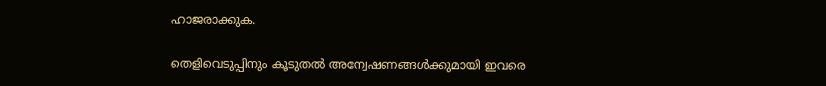ഹാജരാക്കുക.

തെളിവെടുപ്പിനും കൂടുതൽ അന്വേഷണങ്ങൾക്കുമായി ഇവരെ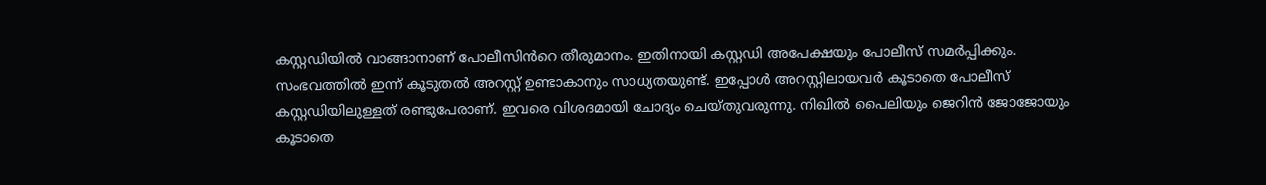കസ്റ്റഡിയിൽ വാങ്ങാനാണ് പോലീസിൻറെ തീരുമാനം. ഇതിനായി കസ്റ്റഡി അപേക്ഷയും പോലീസ് സമർപ്പിക്കും. സംഭവത്തിൽ ഇന്ന് കൂടുതൽ അറസ്റ്റ് ഉണ്ടാകാനും സാധ്യതയുണ്ട്. ഇപ്പോൾ അറസ്റ്റിലായവർ കൂടാതെ പോലീസ് കസ്റ്റഡിയിലുള്ളത് രണ്ടുപേരാണ്. ഇവരെ വിശദമായി ചോദ്യം ചെയ്തുവരുന്നു. നിഖിൽ പൈലിയും ജെറിൻ ജോജോയും കൂടാതെ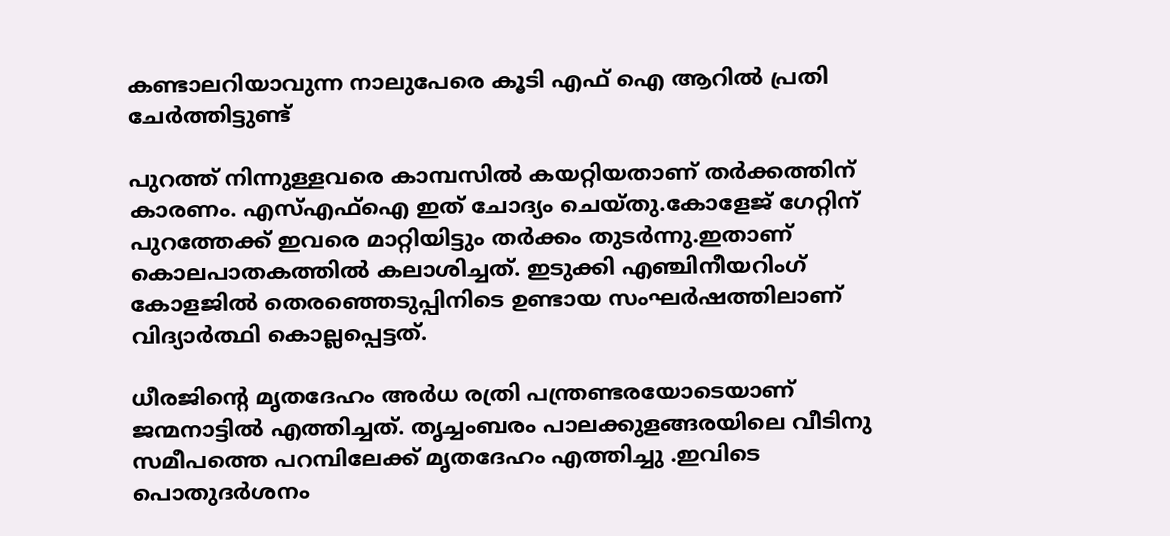കണ്ടാലറിയാവുന്ന നാലുപേരെ കൂടി എഫ് ഐ ആറിൽ പ്രതി ചേർത്തിട്ടുണ്ട്

പുറത്ത് നിന്നുള്ളവരെ കാമ്പസിൽ കയറ്റിയതാണ് തർക്കത്തിന് കാരണം. എസ്എഫ്ഐ ഇത് ചോദ്യം ചെയ്തു.കോളേജ് ഗേറ്റിന് പുറത്തേക്ക് ഇവരെ മാറ്റിയിട്ടും തർക്കം തുടർന്നു.ഇതാണ് കൊലപാതകത്തിൽ കലാശിച്ചത്. ഇടുക്കി എഞ്ചിനീയറിംഗ് കോളജിൽ തെരഞ്ഞെടുപ്പിനിടെ ഉണ്ടായ സംഘർഷത്തിലാണ് വിദ്യാർത്ഥി കൊല്ലപ്പെട്ടത്.

ധീരജിന്റെ മൃതദേഹം അർധ രത്രി പന്ത്രണ്ടരയോടെയാണ് ജന്മനാട്ടിൽ എത്തിച്ചത്. തൃച്ചംബരം പാലക്കുളങ്ങരയിലെ വീടിനു സമീപത്തെ പറമ്പിലേക്ക് മൃതദേഹം എത്തിച്ചു .ഇവിടെ പൊതുദർശനം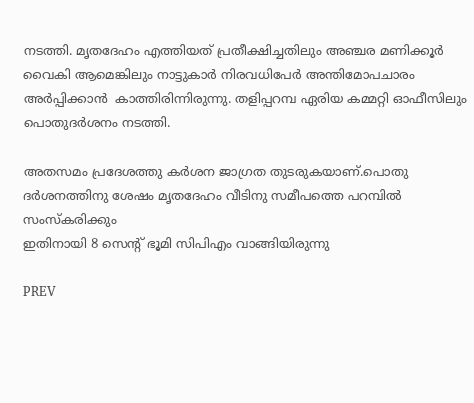നടത്തി. മൃതദേഹം എത്തിയത് പ്രതീക്ഷിച്ചതിലും അഞ്ചര മണിക്കൂർ വൈകി ആമെങ്കിലും നാട്ടുകാർ നിരവധിപേർ അന്തിമോപചാരം അർപ്പിക്കാൻ  കാത്തിരിന്നിരുന്നു. തളിപ്പറമ്പ ഏരിയ കമ്മറ്റി ഓഫീസിലും പൊതുദർശനം നടത്തി.

അതസമം പ്രദേശത്തു കർശന ജാഗ്രത തുടരുകയാണ്.പൊതു ദർശനത്തിനു ശേഷം മൃതദേഹം വീടിനു സമീപത്തെ പറമ്പിൽ സംസ്കരിക്കും
ഇതിനായി 8 സെന്റ് ഭൂമി സിപിഎം വാങ്ങിയിരുന്നു

PREV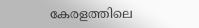കേരളത്തിലെ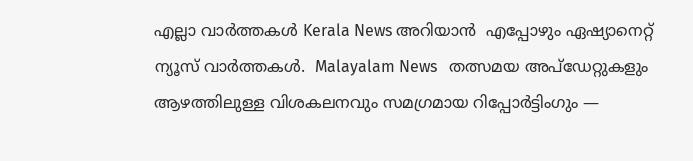എല്ലാ വാർത്തകൾ Kerala News അറിയാൻ  എപ്പോഴും ഏഷ്യാനെറ്റ് ന്യൂസ് വാർത്തകൾ.  Malayalam News   തത്സമയ അപ്‌ഡേറ്റുകളും ആഴത്തിലുള്ള വിശകലനവും സമഗ്രമായ റിപ്പോർട്ടിംഗും —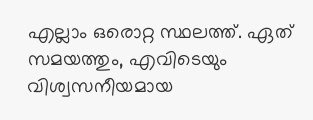എല്ലാം ഒരൊറ്റ സ്ഥലത്ത്. ഏത് സമയത്തും, എവിടെയും വിശ്വസനീയമായ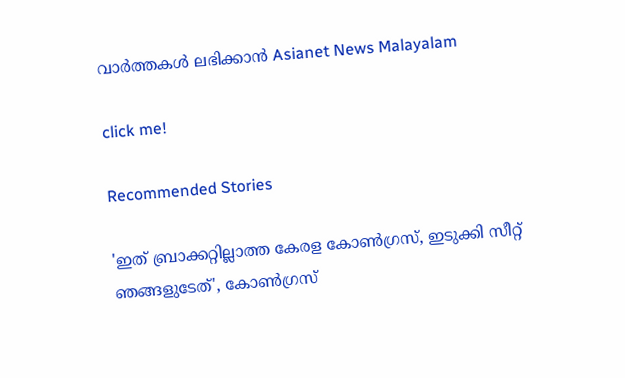വാർത്തകൾ ലഭിക്കാൻ Asianet News Malayalam

click me!

Recommended Stories

'ഇത് ബ്രാക്കറ്റില്ലാത്ത കേരള കോൺഗ്രസ്, ഇടുക്കി സീറ്റ് ഞങ്ങളുടേത്', കോൺഗ്രസ്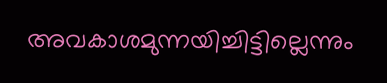അവകാശമുന്നയിച്ചിട്ടില്ലെന്നും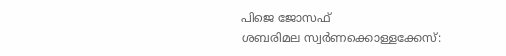പിജെ ജോസഫ്
ശബരിമല സ്വർണക്കൊള്ളക്കേസ്: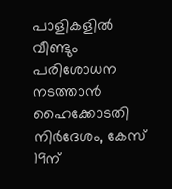പാളികളിൽ വീണ്ടും പരിശോധന നടത്താൻ ഹൈക്കോടതി നിർദേശം, കേസ് 19ന്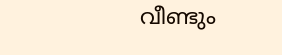വീണ്ടും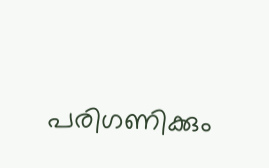പരിഗണിക്കും